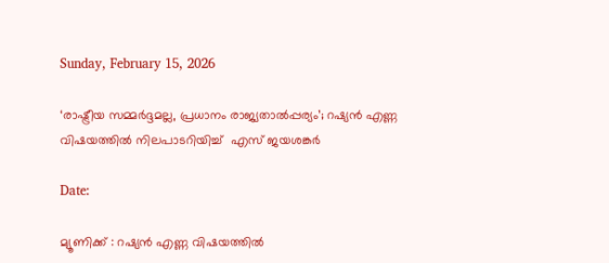Sunday, February 15, 2026

‘രാഷ്ട്രീയ സമ്മർദ്ദമല്ല, പ്രധാനം രാജ്യതാൽപ്പര്യം’; റഷ്യൻ എണ്ണ വിഷയത്തിൽ നിലപാടറിയിച്ച്  എസ് ജയശങ്കർ

Date:

മ്യൂണിക്ക് : റഷ്യൻ എണ്ണ വിഷയത്തിൽ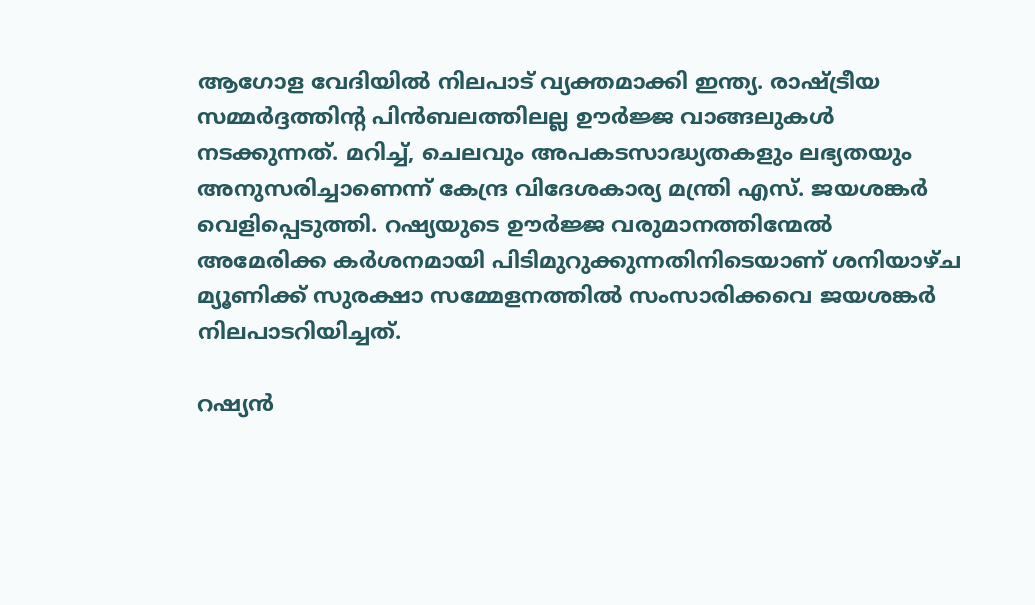ആഗോള വേദിയിൽ നിലപാട് വ്യക്തമാക്കി ഇന്ത്യ. രാഷ്ട്രീയ സമ്മർദ്ദത്തിൻ്റ പിൻബലത്തിലല്ല ഊർജ്ജ വാങ്ങലുകൾ നടക്കുന്നത്. മറിച്ച്, ചെലവും അപകടസാദ്ധ്യതകളും ലഭ്യതയും അനുസരിച്ചാണെന്ന് കേന്ദ്ര വിദേശകാര്യ മന്ത്രി എസ്. ജയശങ്കർ വെളിപ്പെടുത്തി. റഷ്യയുടെ ഊർജ്ജ വരുമാനത്തിന്മേൽ അമേരിക്ക കർശനമായി പിടിമുറുക്കുന്നതിനിടെയാണ് ശനിയാഴ്ച മ്യൂണിക്ക് സുരക്ഷാ സമ്മേളനത്തിൽ സംസാരിക്കവെ ജയശങ്കർ   നിലപാടറിയിച്ചത്.

റഷ്യൻ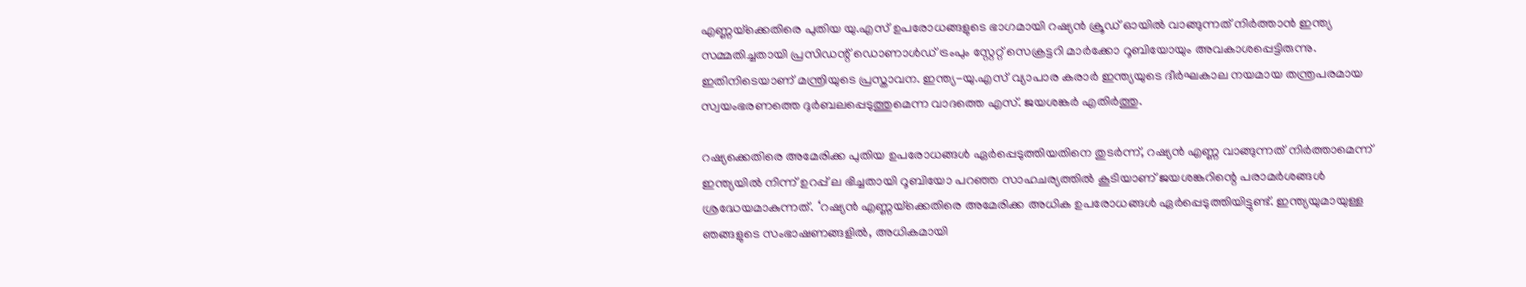എണ്ണയ്‌ക്കെതിരെ പുതിയ യു.എസ് ഉപരോധങ്ങളുടെ ഭാഗമായി റഷ്യൻ ക്രൂഡ് ഓയിൽ വാങ്ങുന്നത് നിർത്താൻ ഇന്ത്യ സമ്മതിച്ചതായി പ്രസിഡന്റ് ഡൊണാൾഡ് ട്രംപും സ്റ്റേറ്റ് സെക്രട്ടറി മാർക്കോ റൂബിയോയും അവകാശപ്പെട്ടിരുന്നു. ഇതിനിടെയാണ് മന്ത്രിയുടെ പ്രസ്താവന. ഇന്ത്യ-യു.എസ് വ്യാപാര കരാർ ഇന്ത്യയുടെ ദീർഘകാല നയമായ തന്ത്രപരമായ സ്വയംഭരണത്തെ ദുർബലപ്പെടുത്തുമെന്ന വാദത്തെ എസ്. ജയശങ്കർ എതിർത്തു.

റഷ്യക്കെതിരെ അമേരിക്ക പുതിയ ഉപരോധങ്ങൾ ഏർപ്പെടുത്തിയതിനെ തുടർന്ന്, റഷ്യൻ എണ്ണ വാങ്ങുന്നത് നിർത്താമെന്ന് ഇന്ത്യയിൽ നിന്ന് ഉറപ്പ് ല ഭിച്ചതായി റൂബിയോ പറഞ്ഞ സാഹചര്യത്തിൽ കൂടിയാണ് ജയശങ്കറിന്റെ പരാമർശങ്ങൾ ശ്രദ്ധേയമാകുന്നത്. ‘റഷ്യൻ എണ്ണയ്‌ക്കെതിരെ അമേരിക്ക അധിക ഉപരോധങ്ങൾ ഏർപ്പെടുത്തിയിട്ടുണ്ട്. ഇന്ത്യയുമായുള്ള ഞങ്ങളുടെ സംഭാഷണങ്ങളിൽ, അധികമായി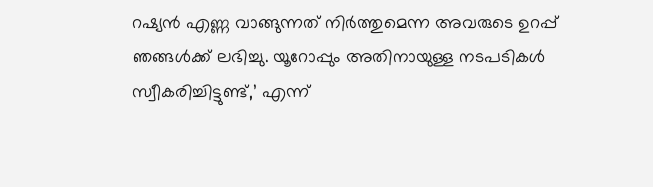റഷ്യൻ എണ്ണ വാങ്ങുന്നത് നിർത്തുമെന്ന അവരുടെ ഉറപ്പ് ഞങ്ങൾക്ക് ലഭിച്ചു. യൂറോപ്പും അതിനായുള്ള നടപടികൾ സ്വീകരിച്ചിട്ടുണ്ട്,’ എന്ന്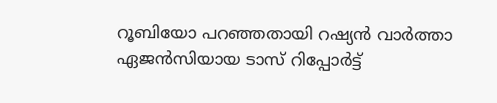റൂബിയോ പറഞ്ഞതായി റഷ്യൻ വാർത്താ ഏജൻസിയായ ടാസ് റിപ്പോർട്ട്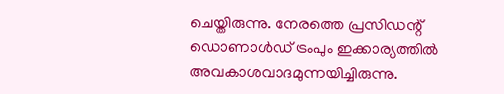ചെയ്തിരുന്നു. നേരത്തെ പ്രസിഡന്റ് ഡൊണാൾഡ് ട്രംപും ഇക്കാര്യത്തിൽ അവകാശവാദമുന്നയിച്ചിരുന്നു.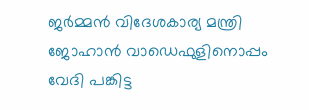ജർമ്മൻ വിദേശകാര്യ മന്ത്രി ജോഹാൻ വാഡെഫുളിനൊപ്പം വേദി പങ്കിട്ട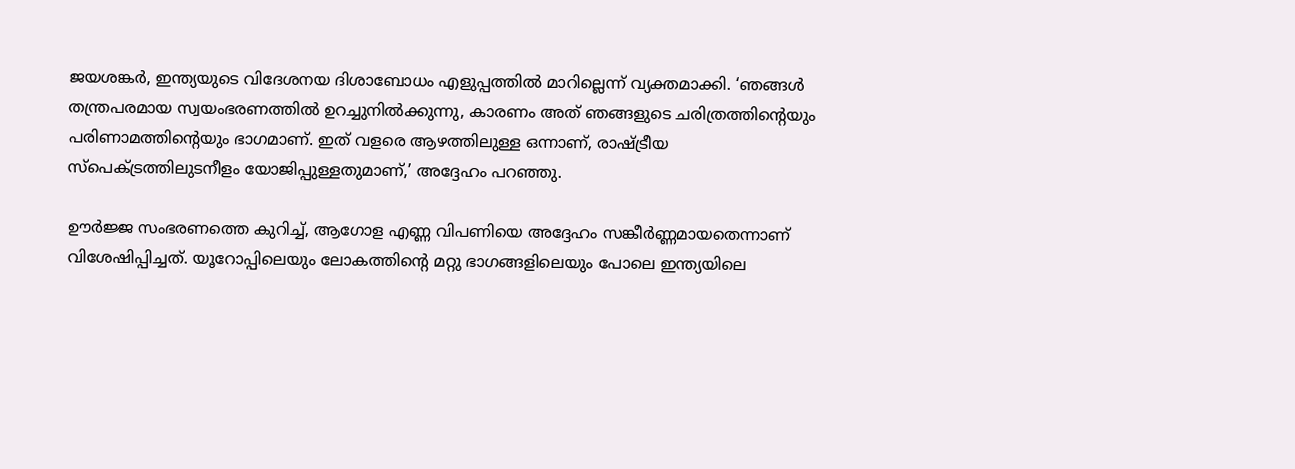ജയശങ്കർ, ഇന്ത്യയുടെ വിദേശനയ ദിശാബോധം എളുപ്പത്തിൽ മാറില്ലെന്ന് വ്യക്തമാക്കി. ‘ഞങ്ങൾ തന്ത്രപരമായ സ്വയംഭരണത്തിൽ ഉറച്ചുനിൽക്കുന്നു, കാരണം അത് ഞങ്ങളുടെ ചരിത്രത്തിന്റെയും പരിണാമത്തിന്റെയും ഭാഗമാണ്. ഇത് വളരെ ആഴത്തിലുള്ള ഒന്നാണ്, രാഷ്ട്രീയ സ്പെക്ട്രത്തിലുടനീളം യോജിപ്പുള്ളതുമാണ്,’ അദ്ദേഹം പറഞ്ഞു.

ഊർജ്ജ സംഭരണത്തെ കുറിച്ച്, ആഗോള എണ്ണ വിപണിയെ അദ്ദേഹം സങ്കീർണ്ണമായതെന്നാണ് വിശേഷിപ്പിച്ചത്. യൂറോപ്പിലെയും ലോകത്തിന്റെ മറ്റു ഭാഗങ്ങളിലെയും പോലെ ഇന്ത്യയിലെ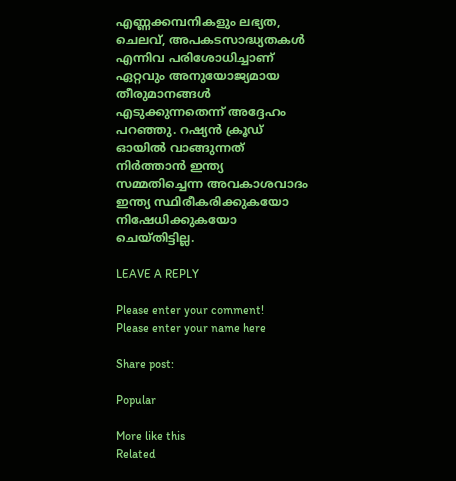എണ്ണക്കമ്പനികളും ലഭ്യത, ചെലവ്, അപകടസാദ്ധ്യതകൾ എന്നിവ പരിശോധിച്ചാണ് ഏറ്റവും അനുയോജ്യമായ തീരുമാനങ്ങൾ എടുക്കുന്നതെന്ന് അദ്ദേഹം പറഞ്ഞു. റഷ്യൻ ക്രൂഡ് ഓയിൽ വാങ്ങുന്നത് നിർത്താൻ ഇന്ത്യ സമ്മതിച്ചെന്ന അവകാശവാദം ഇന്ത്യ സ്ഥിരീകരിക്കുകയോ നിഷേധിക്കുകയോ ചെയ്തിട്ടില്ല.

LEAVE A REPLY

Please enter your comment!
Please enter your name here

Share post:

Popular

More like this
Related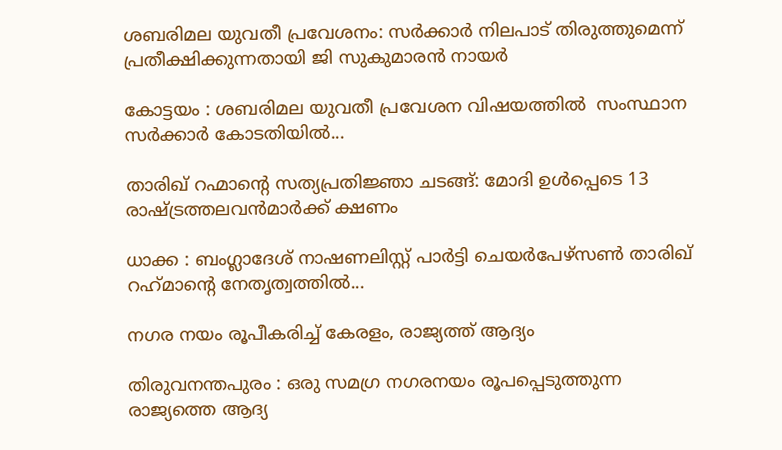ശബരിമല യുവതീ പ്രവേശനം: സർക്കാർ നിലപാട് തിരുത്തുമെന്ന് പ്രതീക്ഷിക്കുന്നതായി ജി സുകുമാരന്‍ നായര്‍

കോട്ടയം : ശബരിമല യുവതീ പ്രവേശന വിഷയത്തിൽ  സംസ്ഥാന സര്‍ക്കാര്‍ കോടതിയില്‍...

താരിഖ് റഹ്മാന്റെ സത്യപ്രതിജ്ഞാ ചടങ്ങ്: മോദി ഉൾപ്പെടെ 13 രാഷ്ട്രത്തലവൻമാർക്ക് ക്ഷണം

ധാക്ക : ബംഗ്ലാദേശ് നാഷണലിസ്റ്റ് പാർട്ടി ചെയർപേഴ്സൺ താരിഖ് റഹ്‌മാന്റെ നേതൃത്വത്തിൽ...

നഗര നയം രൂപീകരിച്ച് കേരളം, രാജ്യത്ത് ആദ്യം

തിരുവനന്തപുരം : ഒരു സമഗ്ര നഗരനയം രൂപപ്പെടുത്തുന്ന രാജ്യത്തെ ആദ്യ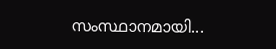സംസ്ഥാനമായി...